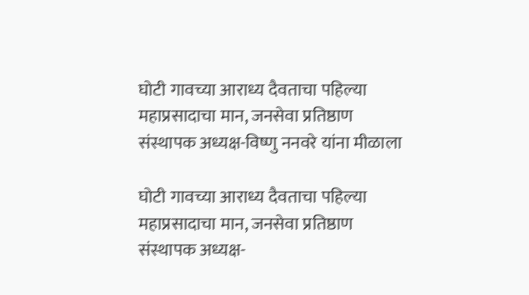घोटी गावच्या आराध्य दैवताचा पहिल्या महाप्रसादाचा मान, जनसेवा प्रतिष्ठाण संस्थापक अध्यक्ष-विष्णु ननवरे यांना मीळाला

घोटी गावच्या आराध्य दैवताचा पहिल्या महाप्रसादाचा मान, जनसेवा प्रतिष्ठाण संस्थापक अध्यक्ष-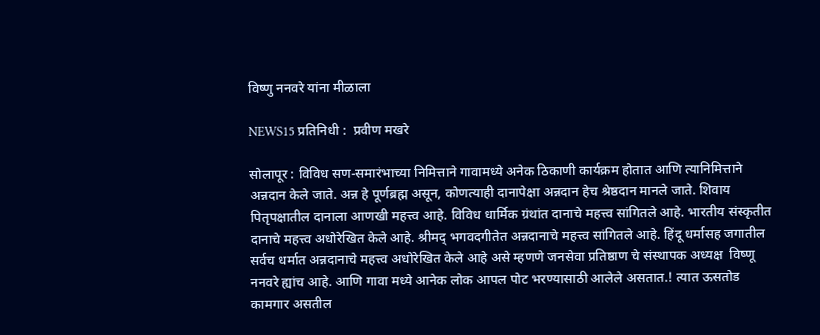विष्णु ननवरे यांना मीळाला

NEWS15 प्रतिनिधी :  प्रवीण मखरे

सोलापूर : विविध सण-समारंभाच्या निमित्ताने गावामध्ये अनेक ठिकाणी कार्यक्रम होतात आणि त्यानिमित्ताने अन्नदान केले जाते. अन्न हे पूर्णब्रह्म असून, कोणत्याही दानापेक्षा अन्नदान हेच श्रेष्ठदान मानले जाते. शिवाय पितृपक्षातील दानाला आणखी महत्त्व आहे. विविध धार्मिक ग्रंथांत दानाचे महत्त्व सांगितले आहे. भारतीय संस्कृतीत दानाचे महत्त्व अधोरेखित केले आहे. श्रीमद् भगवदगीतेत अन्नदानाचे महत्त्व सांगितले आहे. हिंदू धर्मासह जगातील सर्वच धर्मात अन्नदानाचे महत्त्व अधोरेखित केले आहे असे म्हणणे जनसेवा प्रतिष्ठाण चे संस्थापक अध्यक्ष  विष्णू ननवरे ह्यांच आहे. आणि गावा मध्ये आनेक लोक आपल पोट भरण्यासाठी आलेले असतात.! त्यात ऊसतोड कामगार असतील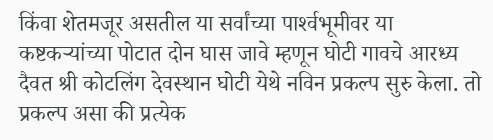किंवा शेतमजूर असतील या सर्वांच्या पार्श्‍वभूमीवर या कष्टकऱ्यांच्या पोटात दोन घास जावे म्हणून घोटी गावचे आरध्य दैवत श्री कोटलिंग देवस्थान घोटी येथे नविन प्रकल्प सुरु केला. तो प्रकल्प असा की प्रत्येक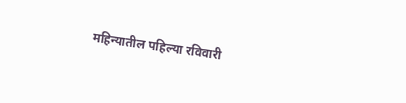महिन्यातील पहिल्या रविवारी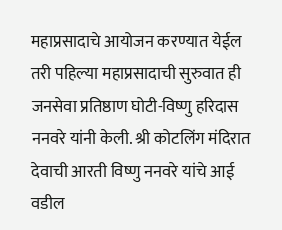महाप्रसादाचे आयोजन करण्यात येईल तरी पहिल्या महाप्रसादाची सुरुवात ही जनसेवा प्रतिष्ठाण घोटी-विष्णु हरिदास ननवरे यांनी केली. श्री कोटलिंग मंदिरात देवाची आरती विष्णु ननवरे यांचे आई वडील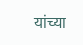यांच्या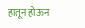हातून होऊन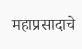महाप्रसादाचे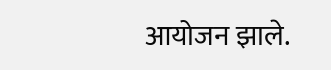आयोजन झाले.